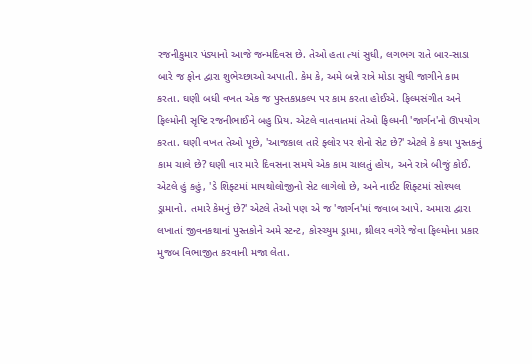રજનીકુમાર પંડ્યાનો આજે જન્મદિવસ છે. તેઓ હતા ત્યાં સુધી, લગભગ રાતે બાર-સાડા બારે જ ફોન દ્વારા શુભેચ્છાઓ અપાતી. કેમ કે, અમે બન્ને રાત્રે મોડા સુધી જાગીને કામ કરતા. ઘણી બધી વખત એક જ પુસ્તકપ્રકલ્પ પર કામ કરતા હોઈએ. ફિલ્મસંગીત અને ફિલ્મોની સૃષ્ટિ રજનીભાઈને બહુ પ્રિય. એટલે વાતવાતમાં તેઓ ફિલ્મની 'જાર્ગન'નો ઊપયોગ કરતા. ઘણી વખત તેઓ પૂછે, 'આજકાલ તારે ફ્લોર પર શેનો સેટ છે?' એટલે કે કયા પુસ્તકનું કામ ચાલે છે? ઘણી વાર મારે દિવસના સમયે એક કામ ચાલતું હોય, અને રાત્રે બીજું કોઈ. એટલે હું કહું, 'ડે શિફ્ટમાં માયથોલોજીનો સેટ લાગેલો છે, અને નાઈટ શિફ્ટમાં સોશ્યલ ડ્રામાનો. તમારે કેમનું છે?' એટલે તેઓ પણ એ જ 'જાર્ગન'માં જવાબ આપે. અમારા દ્વારા લખાતાં જીવનકથાનાં પુસ્તકોને અમે સ્ટન્ટ, કોસ્ચ્યુમ ડ્રામા, થ્રીલર વગેરે જેવા ફિલ્મોના પ્રકાર મુજબ વિભાજીત કરવાની મજા લેતા.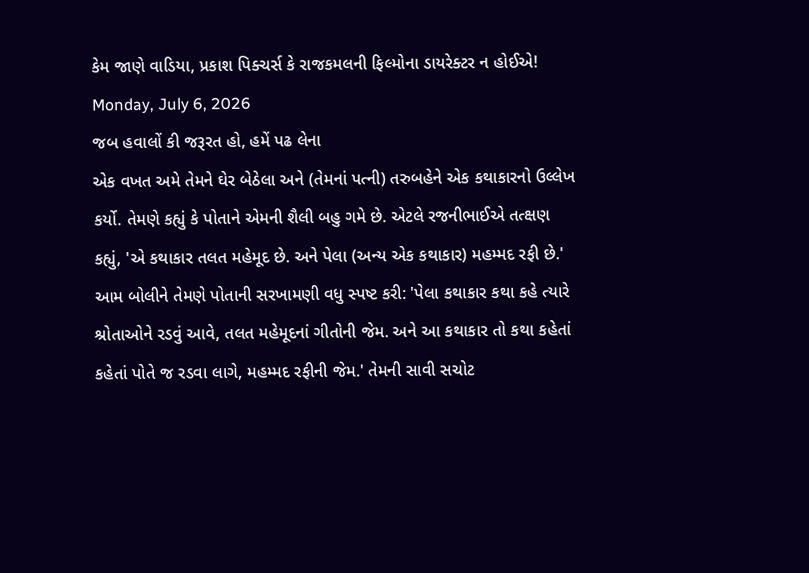કેમ જાણે વાડિયા, પ્રકાશ પિક્ચર્સ કે રાજકમલની ફિલ્મોના ડાયરેક્ટર ન હોઈએ!
Monday, July 6, 2026
જબ હવાલોં કી જરૂરત હો, હમેં પઢ લેના
એક વખત અમે તેમને ઘેર બેઠેલા અને (તેમનાં પત્ની) તરુબહેને એક કથાકારનો ઉલ્લેખ કર્યો. તેમણે કહ્યું કે પોતાને એમની શૈલી બહુ ગમે છે. એટલે રજનીભાઈએ તત્ક્ષણ કહ્યું, 'એ કથાકાર તલત મહેમૂદ છે. અને પેલા (અન્ય એક કથાકાર) મહમ્મદ રફી છે.' આમ બોલીને તેમણે પોતાની સરખામણી વધુ સ્પષ્ટ કરી: 'પેલા કથાકાર કથા કહે ત્યારે શ્રોતાઓને રડવું આવે, તલત મહેમૂદનાં ગીતોની જેમ. અને આ કથાકાર તો કથા કહેતાં કહેતાં પોતે જ રડવા લાગે, મહમ્મદ રફીની જેમ.' તેમની સાવી સચોટ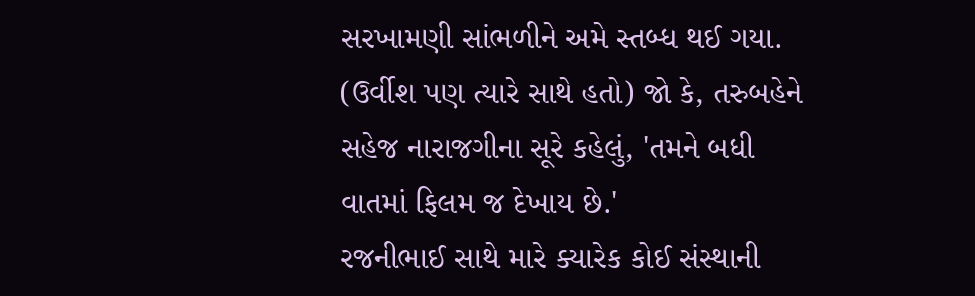સરખામણી સાંભળીને અમે સ્તબ્ધ થઈ ગયા. (ઉર્વીશ પણ ત્યારે સાથે હતો) જો કે, તરુબહેને સહેજ નારાજગીના સૂરે કહેલું, 'તમને બધી વાતમાં ફિલમ જ દેખાય છે.'
રજનીભાઈ સાથે મારે ક્યારેક કોઈ સંસ્થાની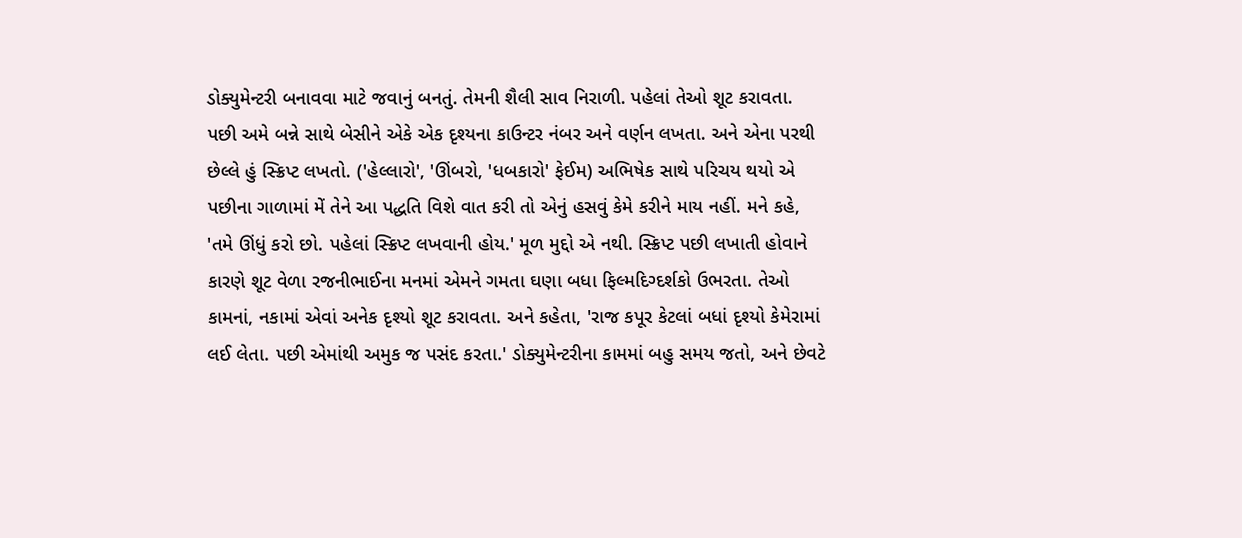ડોક્યુમેન્ટરી બનાવવા માટે જવાનું બનતું. તેમની શૈલી સાવ નિરાળી. પહેલાં તેઓ શૂટ કરાવતા. પછી અમે બન્ને સાથે બેસીને એકે એક દૃશ્યના કાઉન્ટર નંબર અને વર્ણન લખતા. અને એના પરથી છેલ્લે હું સ્ક્રિપ્ટ લખતો. ('હેલ્લારો', 'ઊંબરો, 'ધબકારો' ફેઈમ) અભિષેક સાથે પરિચય થયો એ પછીના ગાળામાં મેં તેને આ પદ્ધતિ વિશે વાત કરી તો એનું હસવું કેમે કરીને માય નહીં. મને કહે, 'તમે ઊંધું કરો છો. પહેલાં સ્ક્રિપ્ટ લખવાની હોય.' મૂળ મુદ્દો એ નથી. સ્ક્રિપ્ટ પછી લખાતી હોવાને કારણે શૂટ વેળા રજનીભાઈના મનમાં એમને ગમતા ઘણા બધા ફિલ્મદિગ્દર્શકો ઉભરતા. તેઓ કામનાં, નકામાં એવાં અનેક દૃશ્યો શૂટ કરાવતા. અને કહેતા, 'રાજ કપૂર કેટલાં બધાં દૃશ્યો કેમેરામાં લઈ લેતા. પછી એમાંથી અમુક જ પસંદ કરતા.' ડોક્યુમેન્ટરીના કામમાં બહુ સમય જતો, અને છેવટે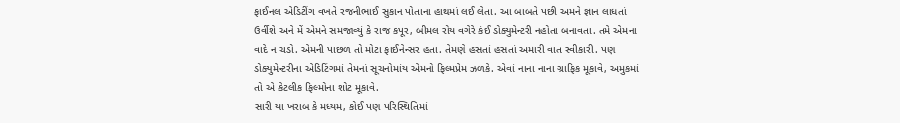ફાઈનલ એડિટીંગ વખતે રજનીભાઈ સુકાન પોતાના હાથમાં લઈ લેતા. આ બાબતે પછી અમને જ્ઞાન લાધતાં ઉર્વીશે અને મેં એમને સમજાવ્યું કે રાજ કપૂર, બીમલ રોય વગેરે કંઈ ડોક્યુમેન્ટરી નહોતા બનાવતા. તમે એમના વાદે ન ચડો. એમની પાછળ તો મોટા ફાઈનેન્સર હતા. તેમણે હસતાં હસતાં અમારી વાત સ્વીકારી. પણ ડોક્યુમેન્ટરીના એડિટિંગમાં તેમનાં સૂચનોમાંય એમનો ફિલ્મપ્રેમ ઝળકે. એવાં નાના નાના ગ્રાફિક મૂકાવે, અમુકમાં તો એ કેટલીક ફિલ્મોના શોટ મૂકાવે.
સારી યા ખરાબ કે મધ્યમ, કોઈ પણ પરિસ્થિતિમાં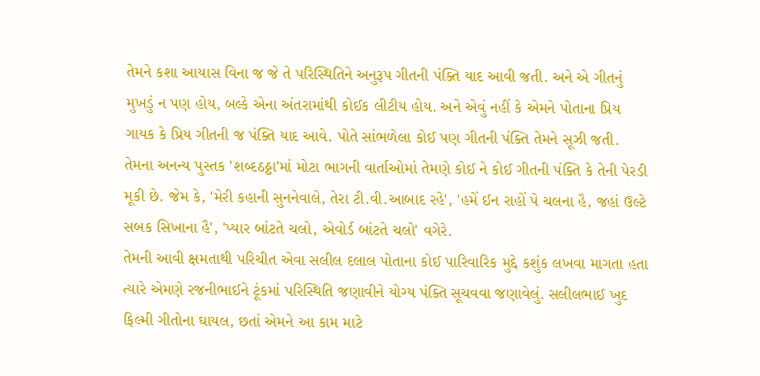તેમને કશા આયાસ વિના જ જે તે પરિસ્થિતિને અનુરૂપ ગીતની પંક્તિ યાદ આવી જતી. અને એ ગીતનું મુખડું ન પણ હોય, બલ્કે એના અંતરામાંથી કોઈક લીટીય હોય. અને એવું નહીં કે એમને પોતાના પ્રિય ગાયક કે પ્રિય ગીતની જ પંક્તિ યાદ આવે. પોતે સાંભળેલા કોઈ પણ ગીતની પંક્તિ તેમને સૂઝી જતી. તેમના અનન્ય પુસ્તક 'શબ્દઠઠ્ઠા'માં મોટા ભાગની વાર્તાઓમાં તેમણે કોઈ ને કોઈ ગીતની પંક્તિ કે તેની પેરડી મૂકી છે. જેમ કે, 'મેરી કહાની સુનનેવાલે, તેરા ટી.વી.આબાદ રહે', 'હમેં ઈન રાહોં પે ચલના હૈ, જહાં ઉલ્ટે સબક સિખાના હૈ', 'પ્યાર બાંટતે ચલો, એવોર્ડ બાંટતે ચલો' વગેરે.
તેમની આવી ક્ષમતાથી પરિચીત એવા સલીલ દલાલ પોતાના કોઈ પારિવારિક મુદ્દે કશુંક લખવા માગતા હતા ત્યારે એમણે રજનીભાઈને ટૂંકમાં પરિસ્થિતિ જણાવીને યોગ્ય પંક્તિ સૂચવવા જણાવેલું. સલીલભાઈ ખુદ ફિલ્મી ગીતોના ઘાયલ, છતાં એમને આ કામ માટે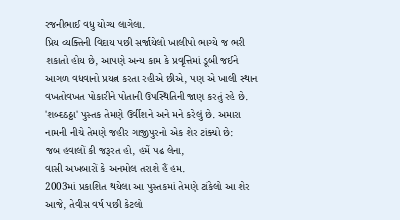રજનીભાઈ વધુ યોગ્ય લાગેલા.
પ્રિય વ્યક્તિની વિદાય પછી સર્જાયેલો ખાલીપો ભાગ્યે જ ભરી શકાતો હોય છે, આપણે અન્ય કામ કે પ્રવૃત્તિમાં ડૂબી જઈને આગળ વધવાનો પ્રયત્ન કરતા રહીએ છીએ, પણ એ ખાલી સ્થાન વખતોવખત પોકારીને પોતાની ઉપસ્થિતિની જાણ કરતું રહે છે.
'શબ્દઠઠ્ઠા' પુસ્તક તેમણે ઉર્વીશને અને મને કરેલું છે. અમારા નામની નીચે તેમણે જહીર ગાજીપુરનો એક શેર ટાંક્યો છે:
જબ હવાલોં કી જરૂરત હો, હમેં પઢ લેના,
વાસી અખબારોં કે અનમોલ તરાશે હૈં હમ.
2003માં પ્રકાશિત થયેલા આ પુસ્તકમાં તેમણે ટાંકેલો આ શેર આજે, તેવીસ વર્ષ પછી કેટલો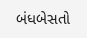બંધબેસતો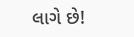લાગે છે!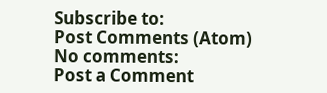Subscribe to:
Post Comments (Atom)
No comments:
Post a Comment